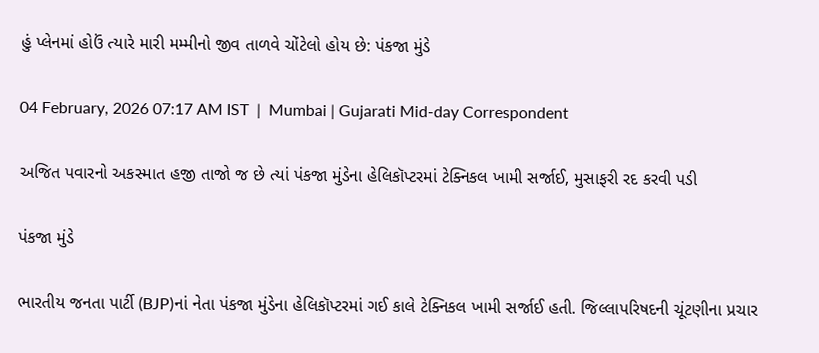હું પ્લેનમાં હોઉં ત્યારે મારી મમ્મીનો જીવ તાળવે ચોંટેલો હોય છે: પંકજા મુંડે

04 February, 2026 07:17 AM IST  |  Mumbai | Gujarati Mid-day Correspondent

અજિત પવારનો અકસ્માત હજી તાજો જ છે ત્યાં પંકજા મુંડેના હેલિકૉપ્ટરમાં ટેક્નિકલ ખામી સર્જાઈ, મુસાફરી રદ કરવી પડી

પંકજા મુંડે

ભારતીય જનતા પાર્ટી (BJP)નાં નેતા પંકજા મુંડેના હેલિકૉપ્ટરમાં ગઈ કાલે ટેક્નિકલ ખામી સર્જાઈ હતી. જિલ્લાપરિષદની ચૂંટણીના પ્રચાર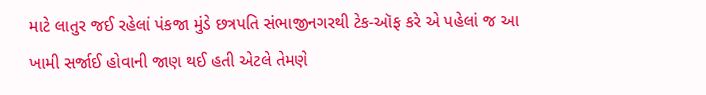માટે લાતુર જઈ રહેલાં પંકજા મુંડે છત્રપતિ સંભાજીનગરથી ટેક-ઑફ કરે એ પહેલાં જ આ ખામી સર્જાઈ હોવાની જાણ થઈ હતી એટલે તેમણે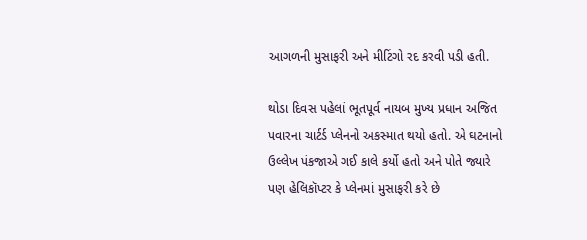આગળની મુસાફરી અને મીટિંગો રદ કરવી પડી હતી.

થોડા દિવસ પહેલાં ભૂતપૂર્વ નાયબ મુખ્ય પ્રધાન અજિત પવારના ચાર્ટર્ડ પ્લેનનો અકસ્માત થયો હતો. એ ઘટનાનો ઉલ્લેખ પંકજાએ ગઈ કાલે કર્યો હતો અને પોતે જ્યારે પણ હેલિકૉપ્ટર કે પ્લેનમાં મુસાફરી કરે છે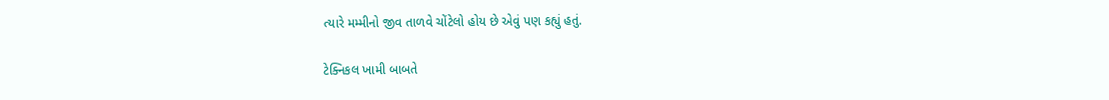ત્યારે મમ્મીનો જીવ તાળવે ચોંટેલો હોય છે એવું પણ કહ્યું હતું.

ટેક્નિકલ ખામી બાબતે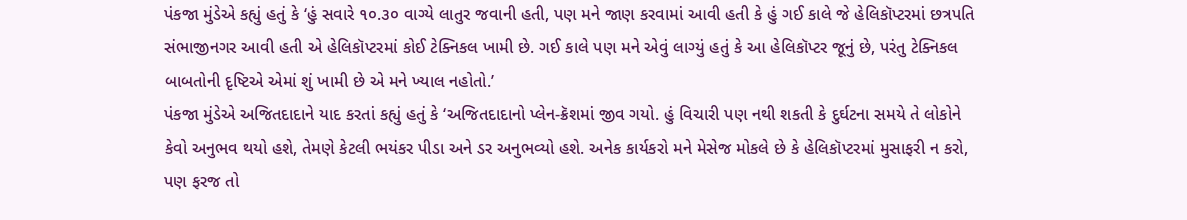પંકજા મુંડેએ કહ્યું હતું કે ‘હું સવારે ૧૦.૩૦ વાગ્યે લાતુર જવાની હતી, પણ મને જાણ કરવામાં આવી હતી કે હું ગઈ કાલે જે હેલિકૉપ્ટરમાં છત્રપતિ સંભાજીનગર આવી હતી એ હેલિકૉપ્ટરમાં કોઈ ટેક્નિકલ ખામી છે. ગઈ કાલે પણ મને એવું લાગ્યું હતું કે આ હેલિકૉપ્ટર જૂનું છે, પરંતુ ટેક્નિકલ બાબતોની દૃષ્ટિએ એમાં શું ખામી છે એ મને ખ્યાલ નહોતો.’
પંકજા મુંડેએ અજિતદાદાને યાદ કરતાં કહ્યું હતું કે ‘અજિતદાદાનો પ્લેન-ક્રૅશમાં જીવ ગયો. હું વિચારી પણ નથી શકતી કે દુર્ઘટના સમયે તે લોકોને કેવો અનુભવ થયો હશે, તેમણે કેટલી ભયંકર પીડા અને ડર અનુભવ્યો હશે. અનેક કાર્યકરો મને મેસેજ મોકલે છે કે હેલિકૉપ્ટરમાં મુસાફરી ન કરો, પણ ફરજ તો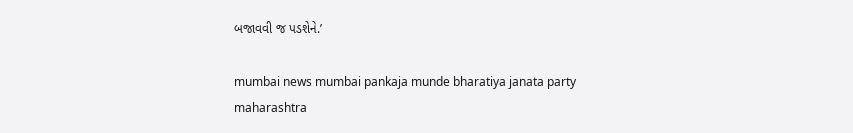બજાવવી જ પડશેને.’

mumbai news mumbai pankaja munde bharatiya janata party maharashtra